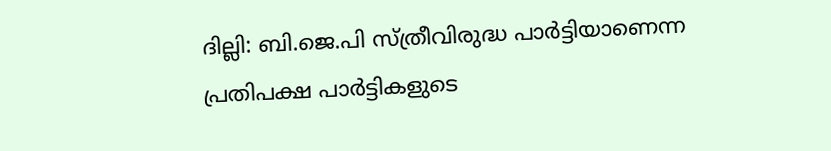ദില്ലി: ബി.ജെ.പി സ്ത്രീവിരുദ്ധ പാര്‍ട്ടിയാണെന്ന പ്രതിപക്ഷ പാര്‍ട്ടികളുടെ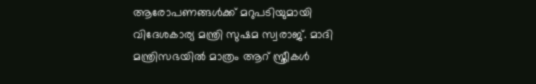ആരോപണങ്ങള്‍ക്ക് മറുപടിയുമായി വിദേശകാര്യ മന്ത്രി സുഷമ സ്വരാജ്. മാദി മന്ത്രിസഭയില്‍ മാത്രം ആറ് സ്ത്രീകള്‍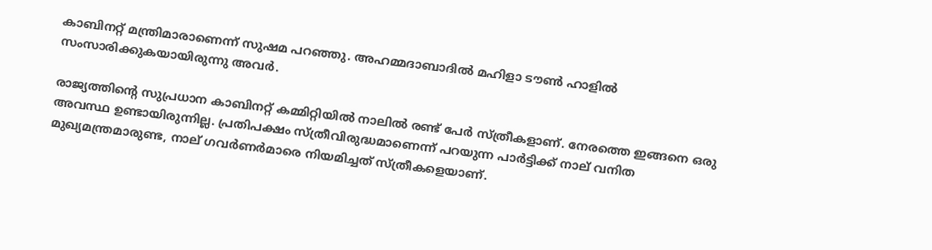കാബിനറ്റ് മന്ത്രിമാരാണെന്ന് സുഷമ പറഞ്ഞു. അഹമ്മദാബാദില്‍ മഹിളാ ടൗണ്‍ ഹാളില്‍ സംസാരിക്കുകയായിരുന്നു അവര്‍.

രാജ്യത്തിന്റെ സുപ്രധാന കാബിനറ്റ് കമ്മിറ്റിയില്‍ നാലില്‍ രണ്ട് പേര്‍ സ്ത്രീകളാണ്. നേരത്തെ ഇങ്ങനെ ഒരു അവസ്ഥ ഉണ്ടായിരുന്നില്ല. പ്രതിപക്ഷം സ്ത്രീവിരുദ്ധമാണെന്ന് പറയുന്ന പാര്‍ട്ടിക്ക് നാല് വനിത മുഖ്യമന്ത്രമാരുണ്ട, നാല് ഗവര്‍ണര്‍മാരെ നിയമിച്ചത് സ്ത്രീകളെയാണ്.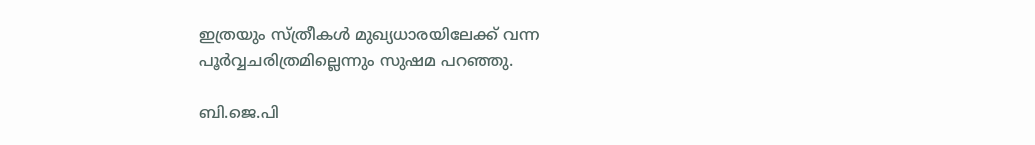ഇത്രയും സ്ത്രീകള്‍ മുഖ്യധാരയിലേക്ക് വന്ന പൂര്‍വ്വചരിത്രമില്ലെന്നും സുഷമ പറഞ്ഞു.

ബി.ജെ.പി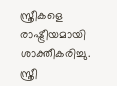സ്ത്രീകളെ രാഷ്ട്രീയമായി ശാക്തീകരിച്ചു. സ്ത്രീ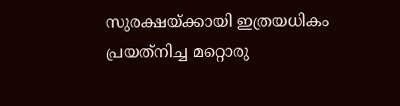സുരക്ഷയ്ക്കായി ഇത്രയധികം പ്രയത്‌നിച്ച മറ്റൊരു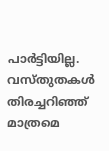പാര്‍ട്ടിയില്ല. വസ്തുതകള്‍ തിരച്ചറിഞ്ഞ് മാത്രമെ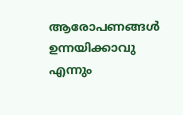ആരോപണങ്ങള്‍ ഉന്നയിക്കാവു എന്നും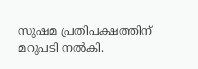സുഷമ പ്രതിപക്ഷത്തിന് മറുപടി നല്‍കി.